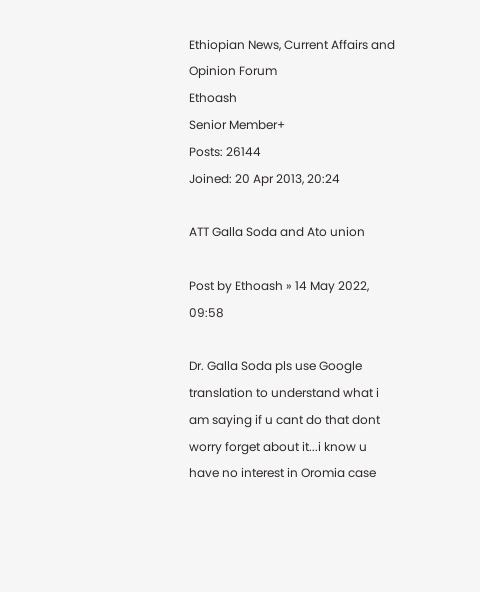Ethiopian News, Current Affairs and Opinion Forum
Ethoash
Senior Member+
Posts: 26144
Joined: 20 Apr 2013, 20:24

ATT Galla Soda and Ato union

Post by Ethoash » 14 May 2022, 09:58

Dr. Galla Soda pls use Google translation to understand what i am saying if u cant do that dont worry forget about it...i know u have no interest in Oromia case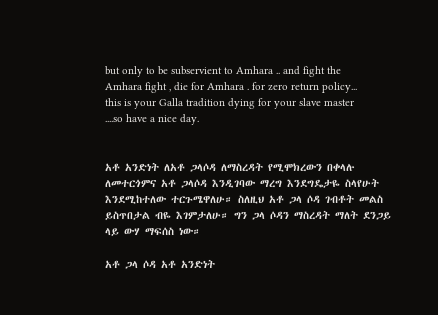but only to be subservient to Amhara .. and fight the Amhara fight , die for Amhara . for zero return policy... this is your Galla tradition dying for your slave master ....so have a nice day.


አቶ አንድነት ለአቶ ጋላሶዳ ለማስረዳት የሚሞክረውን በቀላሉ ለመተርጎምና አቶ ጋላሶዳ እንዲገባው ማረግ እንደግዴታዬ ስላየሁት እንደሚከተለው ተርጉሜዋለሁ። ስለዚህ አቶ ጋላ ሶዳ ገብቶት መልስ ይስጥበታል ብዬ እገምታለሁ። ግን ጋላ ሶዳን ማስረዳት ማለት ደንጋይ ላይ ውሃ ማፍሰስ ነው።

አቶ ጋላ ሶዳ አቶ አንድነት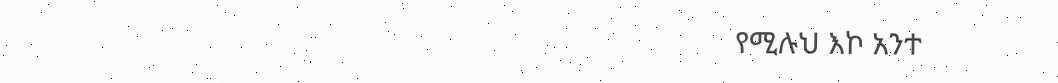የሚሉህ እኮ አንተ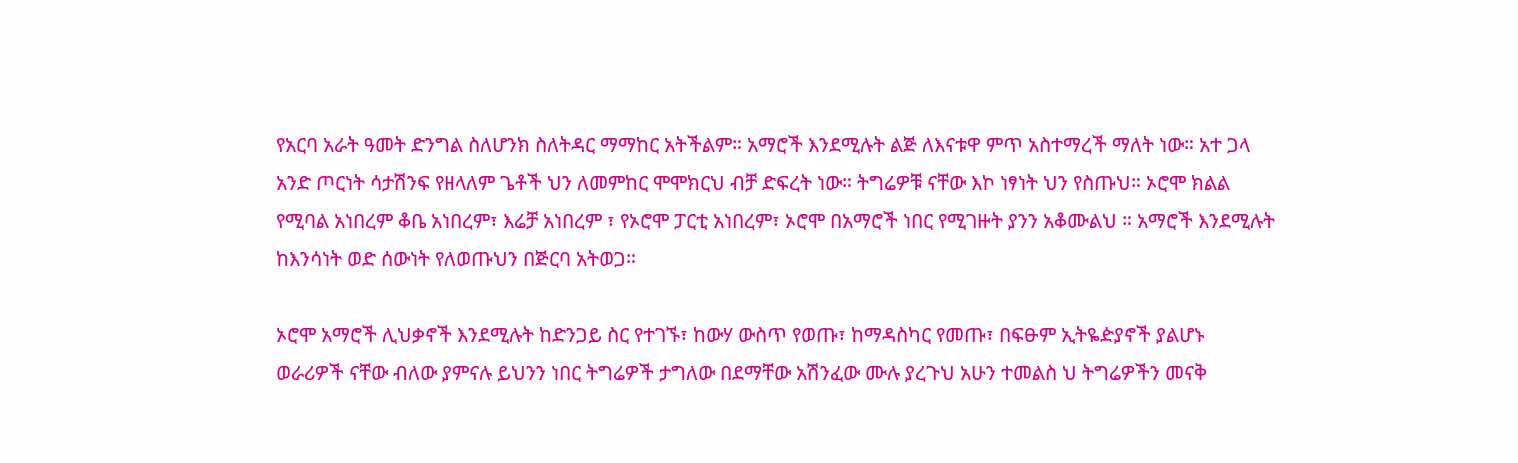የአርባ አራት ዓመት ድንግል ስለሆንክ ስለትዳር ማማከር አትችልም። አማሮች እንደሚሉት ልጅ ለእናቱዋ ምጥ አስተማረች ማለት ነው። አተ ጋላ አንድ ጦርነት ሳታሽንፍ የዘላለም ጌቶች ህን ለመምከር ሞሞክርህ ብቻ ድፍረት ነው። ትግሬዎቹ ናቸው እኮ ነፃነት ህን የስጡህ። ኦሮሞ ክልል የሚባል አነበረም ቆቤ አነበረም፣ እሬቻ አነበረም ፣ የኦሮሞ ፓርቲ አነበረም፣ ኦሮሞ በአማሮች ነበር የሚገዙት ያንን አቆሙልህ ። አማሮች እንደሚሉት ከእንሳነት ወድ ሰውነት የለወጡህን በጅርባ አትወጋ።

ኦሮሞ አማሮች ሊህቃኖች እንደሚሉት ከድንጋይ ስር የተገኙ፣ ከውሃ ውስጥ የወጡ፣ ከማዳስካር የመጡ፣ በፍፁም ኢትዬዽያኖች ያልሆኑ ወራሪዎች ናቸው ብለው ያምናሉ ይህንን ነበር ትግሬዎች ታግለው በደማቸው አሽንፈው ሙሉ ያረጉህ አሁን ተመልስ ህ ትግሬዎችን መናቅ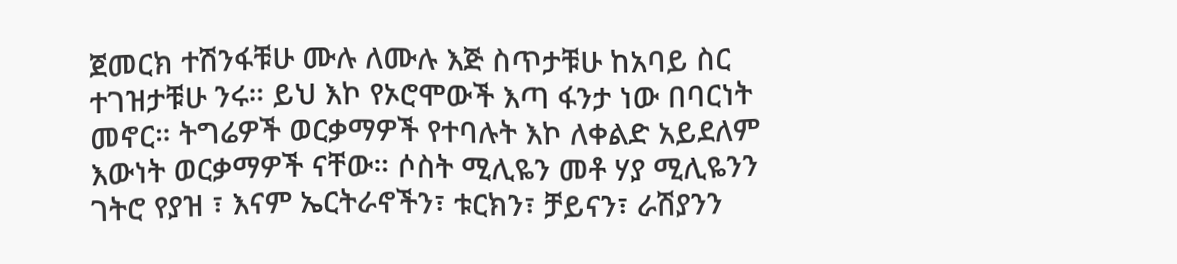ጀመርክ ተሽንፋቹሁ ሙሉ ለሙሉ እጅ ስጥታቹሁ ከአባይ ስር ተገዝታቹሁ ንሩ። ይህ እኮ የኦሮሞውች እጣ ፋንታ ነው በባርነት መኖር። ትግሬዎች ወርቃማዎች የተባሉት እኮ ለቀልድ አይደለም እውነት ወርቃማዎች ናቸው። ሶስት ሚሊዬን መቶ ሃያ ሚሊዬንን ገትሮ የያዝ ፣ እናም ኤርትራኖችን፣ ቱርክን፣ ቻይናን፣ ራሽያንን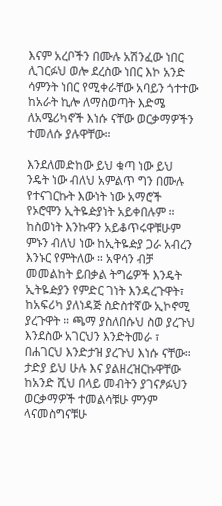እናም አረቦችን በሙሉ አሽንፈው ነበር ሊገርፉህ ወሎ ደረስው ነበር እኮ አንድ ሳምንት ነበር የሚቀራቸው አባይን ጎተተው ከአራት ኪሎ ለማስወጣት እድሜ ለአሜሪካኖች እነሱ ናቸው ወርቃማዎችን ተመለሱ ያሉዋቸው።

እንደለመድከው ይህ ቁጣ ነው ይህ ንዴት ነው ብለህ አምልጥ ግን በሙሉ የተናገርኩት እውነት ነው አማሮች የኦሮሞን ኢትዬዽያነት አይቀበሉም ። ከስወነት እንኩዋን አይቆጥሩዋቹሁም ምኑን ብለህ ነው ከኢትዬዽያ ጋራ አብረን እንኑር የምትለው ። አዋሳን ብቻ መመልከት ይበቃል ትግሬዎች እንዴት ኢትዬዽያን የምድር ገነት እንዳረጉዋት፣ ከአፍሪካ ያለነዳጅ ስድስተኛው ኢኮኖሚ ያረጉዋት ። ጫማ ያስለበሱህ ስወ ያረጉህ እንደስው አገርህን እንድትመራ ፣ በሐገርህ እንድታዝ ያረጉህ እነሱ ናቸው። ታድያ ይህ ሁሉ እና ያልዘረዝርኩዋቸው ከአንድ ሺህ በላይ መብትን ያገናፆፉህን ወርቃማዎች ተመልሳቹሁ ምንም ላናመስግናቹሁ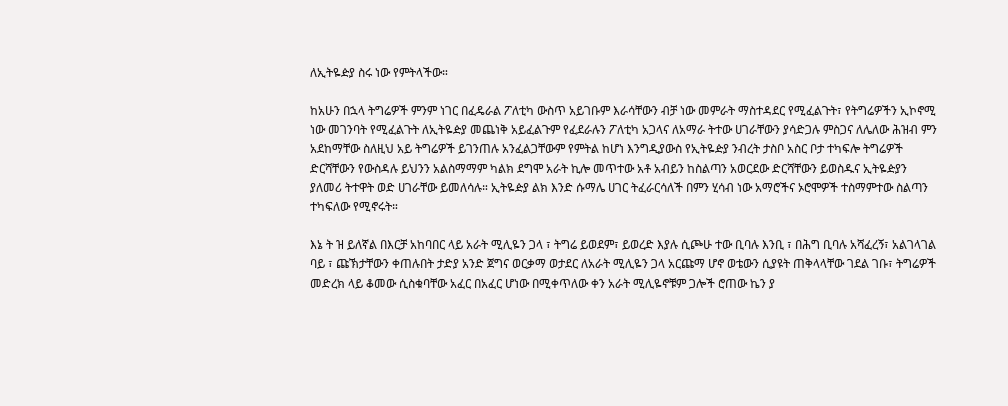ለኢትዬዽያ ስሩ ነው የምትላችው።

ከአሁን በኋላ ትግሬዎች ምንም ነገር በፈዴራል ፖለቲካ ውስጥ አይገቡም እራሳቸውን ብቻ ነው መምራት ማስተዳደር የሚፈልጉት፣ የትግሬዎችን ኢኮኖሚ ነው መገንባት የሚፈልጉት ለኢትዬዽያ መጨነቅ አይፈልጉም የፈደራሉን ፖለቲካ አጋላና ለአማራ ትተው ሀገራቸውን ያሳድጋሉ ምስጋና ለሌለው ሕዝብ ምን አደከማቸው ስለዚህ አይ ትግሬዎች ይገንጠሉ አንፈልጋቸውም የምትል ከሆነ እንግዲያውስ የኢትዬዽያ ንብረት ታስቦ አስር ቦታ ተካፍሎ ትግሬዎች ድርሻቸውን የውስዳሉ ይህንን አልስማማም ካልክ ደግሞ አራት ኪሎ መጥተው አቶ አብይን ከስልጣን አወርደው ድርሻቸውን ይወስዱና ኢትዬዽያን ያለመሪ ትተዋት ወድ ሀገራቸው ይመለሳሉ። ኢትዬዽያ ልክ እንድ ሱማሌ ሀገር ትፈራርሳለች በምን ሂሳብ ነው አማሮችና ኦሮሞዎች ተስማምተው ስልጣን ተካፍለው የሚኖሩት።

እኔ ት ዝ ይለኛል በእርቻ አከባበር ላይ አራት ሚሊዬን ጋላ ፣ ትግሬ ይወደም፣ ይወረድ እያሉ ሲጮሁ ተው ቢባሉ እንቢ ፣ በሕግ ቢባሉ አሻፈረኝ፣ አልገላገል ባይ ፣ ጩኽታቸውን ቀጠሉበት ታድያ አንድ ጀግና ወርቃማ ወታደር ለአራት ሚሊዬን ጋላ አርጩማ ሆኖ ወቴውን ሲያዩት ጠቅላላቸው ገደል ገቡ፣ ትግሬዎች መድረክ ላይ ቆመው ሲስቁባቸው አፈር በአፈር ሆነው በሚቀጥለው ቀን አራት ሚሊዬኖቹም ጋሎች ሮጠው ኬን ያ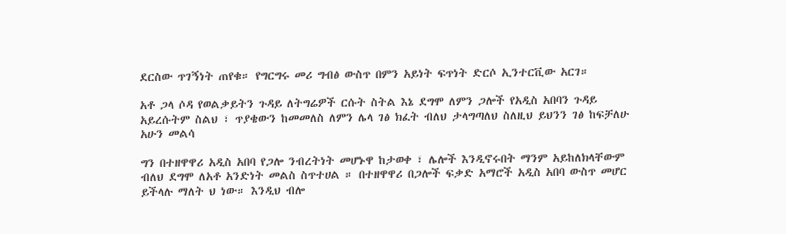ደርስው ጥገኝነት ጠየቁ። የግርግሩ መሪ ግብፅ ውስጥ በምን አይነት ፍጥነት ድርሶ ኢንተርቪው አርገ።

አቶ ጋላ ሶዳ የወልቃይትን ጉዳይ ለትግሬዎች ርሱት ስትል እኔ ደግሞ ለምን ጋሎች የአዲስ አበባን ጉዳይ አይረሱትም ስልህ ፣ ጥያቄውን ከመመለስ ለምን ሌላ ገፅ ክፈት ብለህ ታላግጣለህ ስለዚህ ይህንን ገፅ ከፍቻለሁ አሁን መልሳ

ግን በተዘዋዋሪ አዲስ አበባ የጋሎ ንብረትነት መሆኑዋ ከታወቀ ፣ ሌሎች እንዲኖሩበት ማንም አይከለክላቸውም ብለህ ደግሞ ለአቶ አንድነት መልስ ስጥተሀል ። በተዘዋዋሪ በጋሎች ፍቃድ አማሮች አዲስ አበባ ውስጥ መሆር ይችላሉ ማለት ህ ነው። እንዲህ ብሎ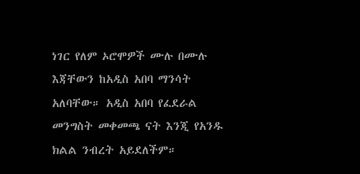ነገር የለም ኦሮሞዎች ሙሉ በሙሉ እጃቸውን ከአዲስ አበባ ማንሳት አለባቸው። አዲስ አበባ የፈደራል መንግስት መቀመጫ ናት እንጂ የአንዱ ክልል ንብረት አይደለችም።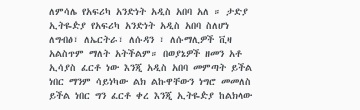ለምሳሌ የአፍሪካ አንድነት አዲስ አበባ አለ ። ታድያ ኢትዬዽያ የአፍሪካ አንድነት አዲስ አበባ ስለሆነ ለግብፅ፣ ለኤርትራ፣ ለሱዳን ፣ ለሱማሊዎች ቪዛ አልስጥም ማለት አትችልም። በወያኔዎች ዘመን አቶ ኢሳያስ ፈርቶ ነው እንጂ አዲስ አበባ መምጣት ይችል ነበር ማንም ሳይነካው ልክ ልኩዋቸውን ነግሮ መመለስ ይችል ነበር ግን ፈርቶ ቀረ እንጂ ኢትዬዽያ ከልክላው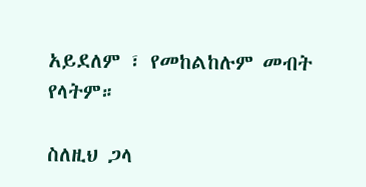አይደለም ፣ የመከልከሉም መብት የላትም።

ስለዚህ ጋላ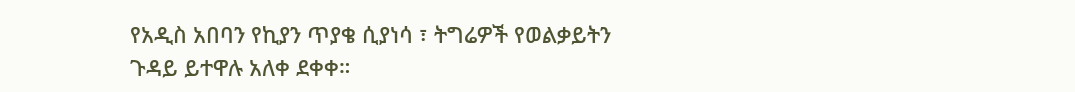የአዲስ አበባን የኪያን ጥያቄ ሲያነሳ ፣ ትግሬዎች የወልቃይትን ጉዳይ ይተዋሉ አለቀ ደቀቀ።